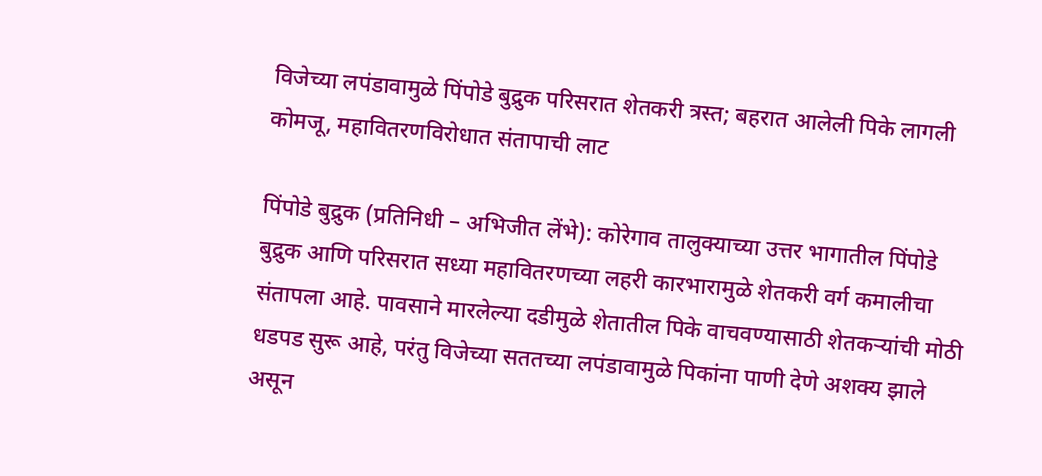विजेच्या लपंडावामुळे पिंपोडे बुद्रुक परिसरात शेतकरी त्रस्त; बहरात आलेली पिके लागली कोमजू, महावितरणविरोधात संतापाची लाट

पिंपोडे बुद्रुक (प्रतिनिधी – अभिजीत लेंभे): कोरेगाव तालुक्याच्या उत्तर भागातील पिंपोडे बुद्रुक आणि परिसरात सध्या महावितरणच्या लहरी कारभारामुळे शेतकरी वर्ग कमालीचा संतापला आहे. पावसाने मारलेल्या दडीमुळे शेतातील पिके वाचवण्यासाठी शेतकऱ्यांची मोठी धडपड सुरू आहे, परंतु विजेच्या सततच्या लपंडावामुळे पिकांना पाणी देणे अशक्य झाले असून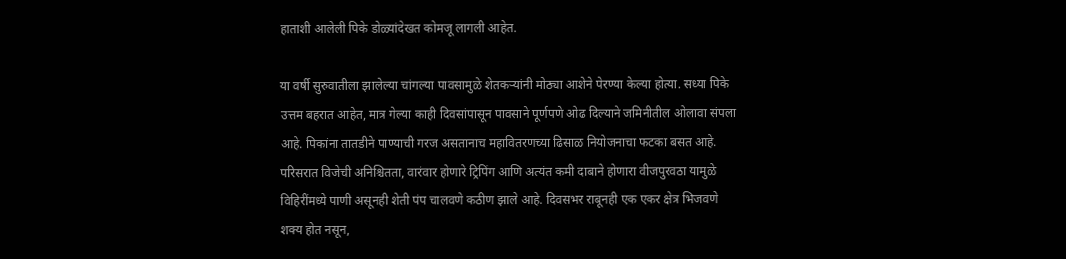हाताशी आलेली पिके डोळ्यांदेखत कोमजू लागली आहेत.

या वर्षी सुरुवातीला झालेल्या चांगल्या पावसामुळे शेतकऱ्यांनी मोठ्या आशेने पेरण्या केल्या होत्या. सध्या पिके उत्तम बहरात आहेत, मात्र गेल्या काही दिवसांपासून पावसाने पूर्णपणे ओढ दिल्याने जमिनीतील ओलावा संपला आहे. पिकांना तातडीने पाण्याची गरज असतानाच महावितरणच्या ढिसाळ नियोजनाचा फटका बसत आहे. परिसरात विजेची अनिश्चितता, वारंवार होणारे ट्रिपिंग आणि अत्यंत कमी दाबाने होणारा वीजपुरवठा यामुळे विहिरींमध्ये पाणी असूनही शेती पंप चालवणे कठीण झाले आहे. दिवसभर राबूनही एक एकर क्षेत्र भिजवणे शक्य होत नसून,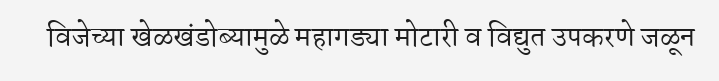विजेच्या खेळखंडोब्यामुळे महागड्या मोटारी व विद्युत उपकरणे जळून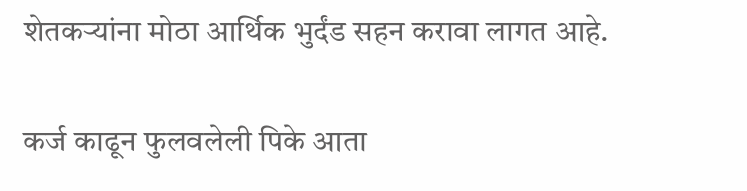शेतकऱ्यांना मोठा आर्थिक भुर्दंड सहन करावा लागत आहे.

कर्ज काढून फुलवलेली पिके आता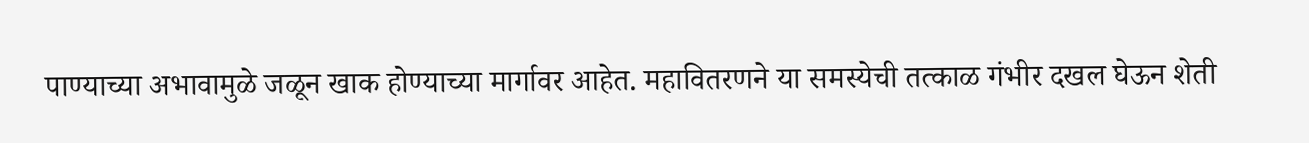पाण्याच्या अभावामुळे जळून खाक होण्याच्या मार्गावर आहेत. महावितरणने या समस्येची तत्काळ गंभीर दखल घेऊन शेती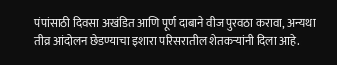पंपांसाठी दिवसा अखंडित आणि पूर्ण दाबाने वीज पुरवठा करावा, अन्यथा तीव्र आंदोलन छेडण्याचा इशारा परिसरातील शेतकऱ्यांनी दिला आहे.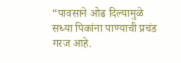“पावसाने ओढ दिल्यामुळे सध्या पिकांना पाण्याची प्रचंड गरज आहे.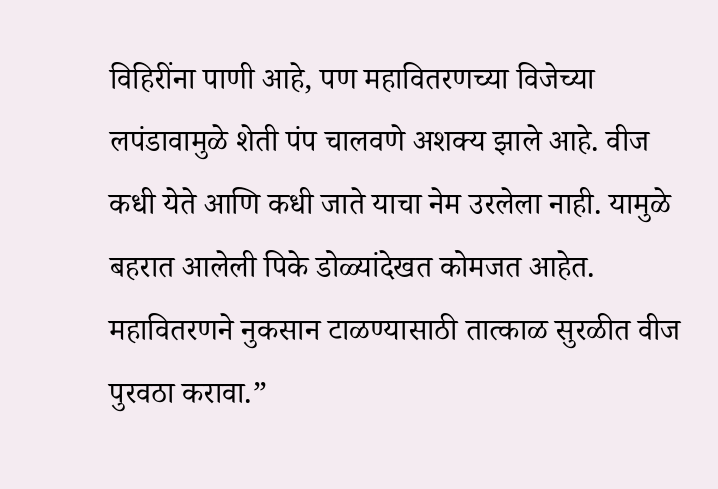विहिरींना पाणी आहे, पण महावितरणच्या विजेच्या लपंडावामुळे शेती पंप चालवणे अशक्य झाले आहे. वीज कधी येते आणि कधी जाते याचा नेम उरलेला नाही. यामुळे बहरात आलेली पिके डोळ्यांदेखत कोमजत आहेत. महावितरणने नुकसान टाळण्यासाठी तात्काळ सुरळीत वीज पुरवठा करावा.”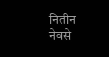नितीन नेवसे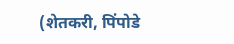(शेतकरी, पिंपोडे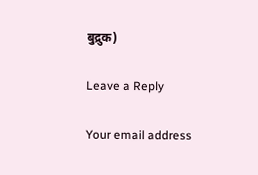बुद्रुक)

Leave a Reply

Your email address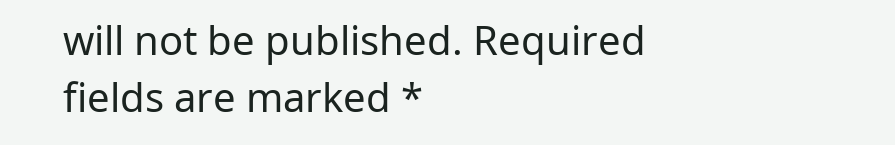will not be published. Required fields are marked *